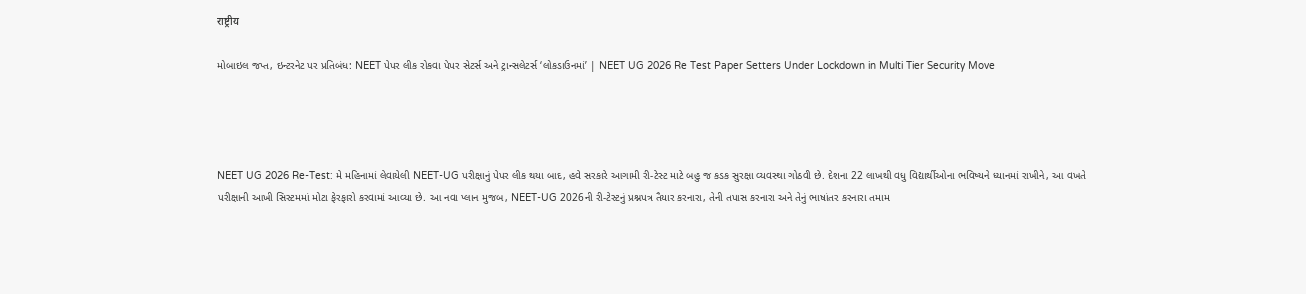राष्ट्रीय

મોબાઇલ જપ્ત, ઇન્ટરનેટ પર પ્રતિબંધ: NEET પેપર લીક રોકવા પેપર સેટર્સ અને ટ્રાન્સલેટર્સ ‘લોકડાઉનમાં’ | NEET UG 2026 Re Test Paper Setters Under Lockdown in Multi Tier Security Move




NEET UG 2026 Re-Test: મે મહિનામાં લેવાયેલી NEET-UG પરીક્ષાનું પેપર લીક થયા બાદ, હવે સરકારે આગામી રી-ટેસ્ટ માટે બહુ જ કડક સુરક્ષા વ્યવસ્થા ગોઠવી છે. દેશના 22 લાખથી વધુ વિદ્યાર્થીઓના ભવિષ્યને ધ્યાનમાં રાખીને, આ વખતે પરીક્ષાની આખી સિસ્ટમમાં મોટા ફેરફારો કરવામાં આવ્યા છે. આ નવા પ્લાન મુજબ, NEET-UG 2026ની રી-ટેસ્ટનું પ્રશ્નપત્ર તૈયાર કરનારા, તેની તપાસ કરનારા અને તેનું ભાષાંતર કરનારા તમામ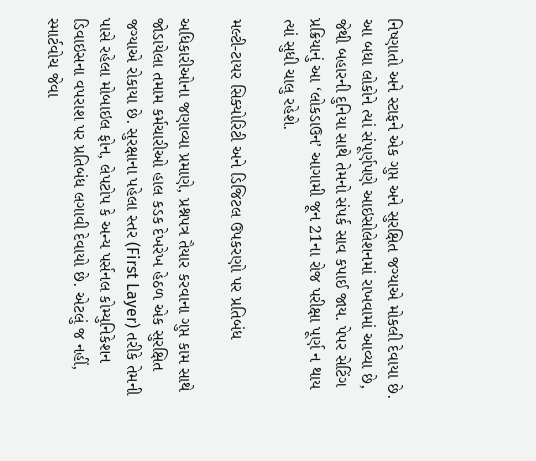નિષ્ણાતો અને સ્ટાફને એક ગુપ્ત અને સુરક્ષિત જગ્યાએ મોકલી દેવાયા છે. આ બધા લોકોને ત્યાં સંપૂર્ણપણે આઇસોલેશનમાં રાખવામાં આવ્યા છે, જેથી બહારની દુનિયા સાથે તેમનો સંપર્ક સાવ કપાઈ જાય. પેપર સેટિંગ પ્રક્રિયાનું આ ‘લોકડાઉન’ આગામી જૂન 21ના રોજ પરીક્ષા પૂર્ણ ન થાય ત્યાં સુધી ચાલુ રહેશે.

મલ્ટી-ટાયર સિક્યોરિટી અને ડિજિટલ ઉપકરણો પર પ્રતિબંધ

અધિકારીઓના જણાવ્યા પ્રમાણે, પ્રશ્નપત્ર તૈયાર કરવાના ગુપ્ત કામ સાથે જોડાયેલા તમામ કર્મચારીઓ હાલ કડક દેખરેખ હેઠળ એક સુરક્ષિત જગ્યાએ રોકાયા છે. સુરક્ષાના પહેલા સ્તર (First Layer) તરીકે તેમની પાસે રહેલા મોબાઇલ ફોન, લેપટોપ કે અન્ય પર્સનલ કોમ્યુનિકેશન ડિવાઇસના વપરાશ પર પ્રતિબંધ લગાવી દેવાયો છે. એટલું જ નહીં, સ્માર્ટવોચ જેવા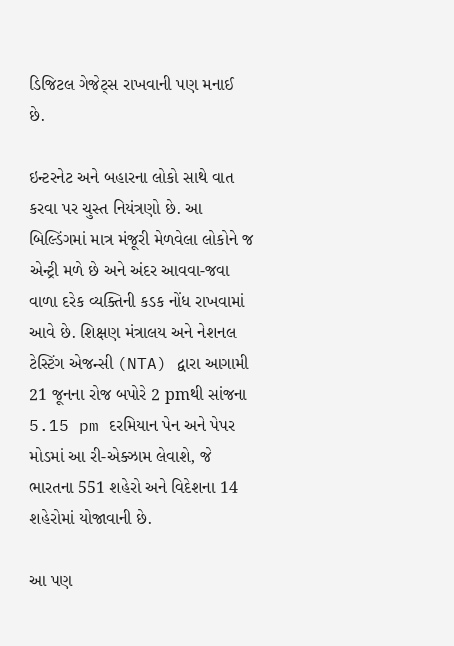ડિજિટલ ગેજેટ્સ રાખવાની પણ મનાઈ છે.

ઇન્ટરનેટ અને બહારના લોકો સાથે વાત કરવા પર ચુસ્ત નિયંત્રણો છે. આ બિલ્ડિંગમાં માત્ર મંજૂરી મેળવેલા લોકોને જ એન્ટ્રી મળે છે અને અંદર આવવા-જવા વાળા દરેક વ્યક્તિની કડક નોંધ રાખવામાં આવે છે. શિક્ષણ મંત્રાલય અને નેશનલ ટેસ્ટિંગ એજન્સી (NTA) દ્વારા આગામી 21 જૂનના રોજ બપોરે 2 pmથી સાંજના 5.15 pm દરમિયાન પેન અને પેપર મોડમાં આ રી-એક્ઝામ લેવાશે, જે ભારતના 551 શહેરો અને વિદેશના 14 શહેરોમાં યોજાવાની છે.

આ પણ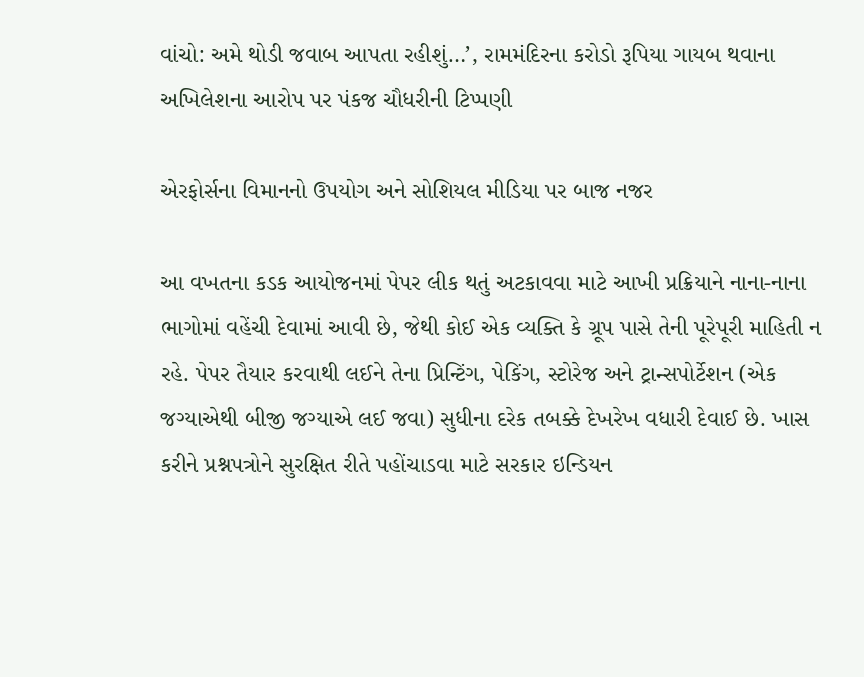વાંચો: અમે થોડી જવાબ આપતા રહીશું…’, રામમંદિરના કરોડો રૂપિયા ગાયબ થવાના અખિલેશના આરોપ પર પંકજ ચૌધરીની ટિપ્પણી

એરફોર્સના વિમાનનો ઉપયોગ અને સોશિયલ મીડિયા પર બાજ નજર

આ વખતના કડક આયોજનમાં પેપર લીક થતું અટકાવવા માટે આખી પ્રક્રિયાને નાના-નાના ભાગોમાં વહેંચી દેવામાં આવી છે, જેથી કોઈ એક વ્યક્તિ કે ગ્રૂપ પાસે તેની પૂરેપૂરી માહિતી ન રહે. પેપર તૈયાર કરવાથી લઈને તેના પ્રિન્ટિંગ, પેકિંગ, સ્ટોરેજ અને ટ્રાન્સપોર્ટેશન (એક જગ્યાએથી બીજી જગ્યાએ લઈ જવા) સુધીના દરેક તબક્કે દેખરેખ વધારી દેવાઈ છે. ખાસ કરીને પ્રશ્નપત્રોને સુરક્ષિત રીતે પહોંચાડવા માટે સરકાર ઇન્ડિયન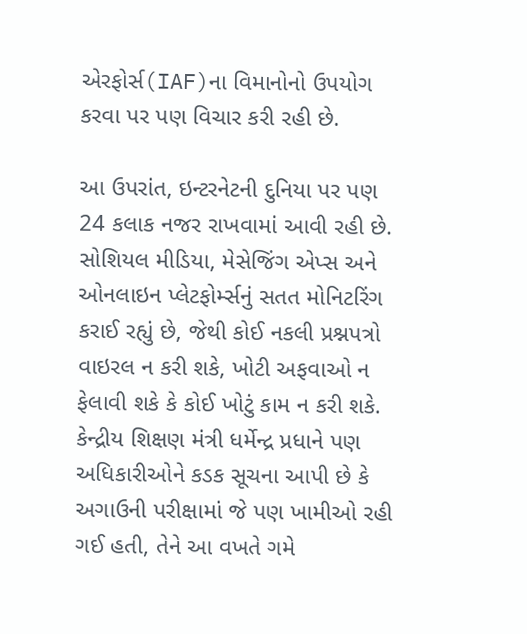એરફોર્સ(IAF)ના વિમાનોનો ઉપયોગ કરવા પર પણ વિચાર કરી રહી છે.

આ ઉપરાંત, ઇન્ટરનેટની દુનિયા પર પણ 24 કલાક નજર રાખવામાં આવી રહી છે. સોશિયલ મીડિયા, મેસેજિંગ એપ્સ અને ઓનલાઇન પ્લેટફોર્મ્સનું સતત મોનિટરિંગ કરાઈ રહ્યું છે, જેથી કોઈ નકલી પ્રશ્નપત્રો વાઇરલ ન કરી શકે, ખોટી અફવાઓ ન ફેલાવી શકે કે કોઈ ખોટું કામ ન કરી શકે. કેન્દ્રીય શિક્ષણ મંત્રી ધર્મેન્દ્ર પ્રધાને પણ અધિકારીઓને કડક સૂચના આપી છે કે અગાઉની પરીક્ષામાં જે પણ ખામીઓ રહી ગઈ હતી, તેને આ વખતે ગમે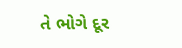તે ભોગે દૂર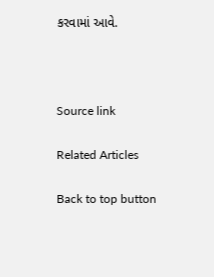કરવામાં આવે.



Source link

Related Articles

Back to top button